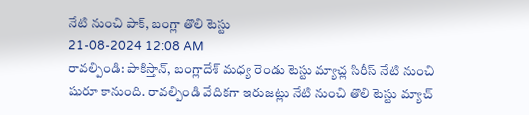నేటి నుంచి పాక్, బంగ్లా తొలి టెస్టు
21-08-2024 12:08 AM
రావల్పిండి: పాకిస్తాన్, బంగ్లాదేశ్ మధ్య రెండు టెస్టు మ్యాచ్ల సిరీస్ నేటి నుంచి షురూ కానుంది. రావల్పిండి వేదికగా ఇరుజట్లు నేటి నుంచి తొలి టెస్టు మ్యాచ్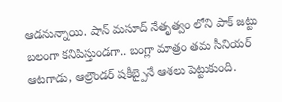ఆడనున్నాయి. షాన్ మసూద్ నేతృత్వం లోని పాక్ జట్టు బలంగా కనిపిస్తుండగా.. బంగ్లా మాత్రం తమ సీనియర్ ఆటగాడు, ఆల్రౌండర్ షకీబ్పైనే ఆశలు పెట్టుకుంది.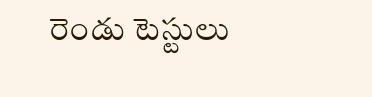రెండు టెస్టులు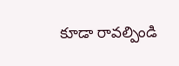కూడా రావల్పిండి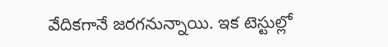వేదికగానే జరగనున్నాయి. ఇక టెస్టుల్లో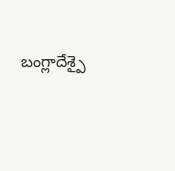బంగ్లాదేశ్పై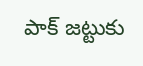పాక్ జట్టుకు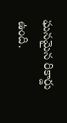ఘనమైన రికార్డు ఉంది.